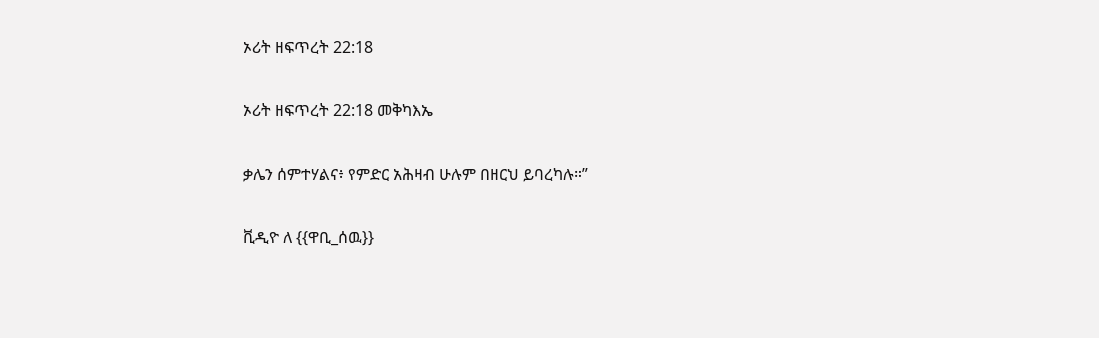ኦሪት ዘፍጥረት 22:18

ኦሪት ዘፍጥረት 22:18 መቅካእኤ

ቃሌን ሰምተሃልና፥ የምድር አሕዛብ ሁሉም በዘርህ ይባረካሉ።”

ቪዲዮ ለ {{ዋቢ_ሰዉ}}